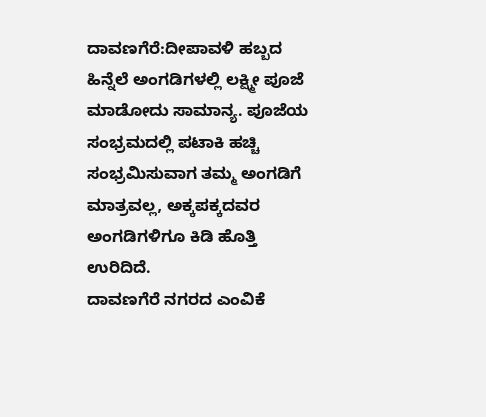ದಾವಣಗೆರೆ:ದೀಪಾವಳಿ ಹಬ್ಬದ ಹಿನ್ನೆಲೆ ಅಂಗಡಿಗಳಲ್ಲಿ ಲಕ್ಷ್ಮೀ ಪೂಜೆ ಮಾಡೋದು ಸಾಮಾನ್ಯ. ಪೂಜೆಯ ಸಂಭ್ರಮದಲ್ಲಿ ಪಟಾಕಿ ಹಚ್ಚಿ ಸಂಭ್ರಮಿಸುವಾಗ ತಮ್ಮ ಅಂಗಡಿಗೆ ಮಾತ್ರವಲ್ಲ, ಅಕ್ಕಪಕ್ಕದವರ ಅಂಗಡಿಗಳಿಗೂ ಕಿಡಿ ಹೊತ್ತಿ ಉರಿದಿದೆ.
ದಾವಣಗೆರೆ ನಗರದ ಎಂವಿಕೆ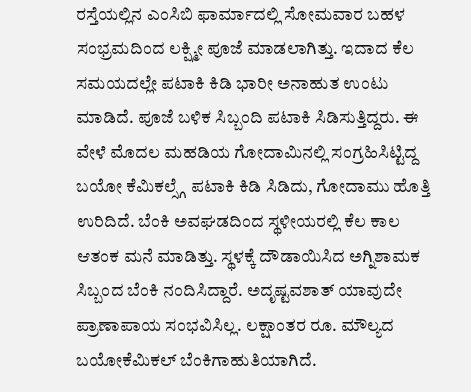ರಸ್ತೆಯಲ್ಲಿನ ಎಂಸಿಬಿ ಫಾರ್ಮಾದಲ್ಲಿ ಸೋಮವಾರ ಬಹಳ ಸಂಭ್ರಮದಿಂದ ಲಕ್ಷ್ಮೀ ಪೂಜೆ ಮಾಡಲಾಗಿತ್ತು. ಇದಾದ ಕೆಲ ಸಮಯದಲ್ಲೇ ಪಟಾಕಿ ಕಿಡಿ ಭಾರೀ ಅನಾಹುತ ಉಂಟು ಮಾಡಿದೆ. ಪೂಜೆ ಬಳಿಕ ಸಿಬ್ಬಂದಿ ಪಟಾಕಿ ಸಿಡಿಸುತ್ತಿದ್ದರು. ಈ ವೇಳೆ ಮೊದಲ ಮಹಡಿಯ ಗೋದಾಮಿನಲ್ಲಿ ಸಂಗ್ರಹಿಸಿಟ್ಟಿದ್ದ ಬಯೋ ಕೆಮಿಕಲ್ಸ್ಗೆ ಪಟಾಕಿ ಕಿಡಿ ಸಿಡಿದು, ಗೋದಾಮು ಹೊತ್ತಿ ಉರಿದಿದೆ. ಬೆಂಕಿ ಅವಘಡದಿಂದ ಸ್ಥಳೀಯರಲ್ಲಿ ಕೆಲ ಕಾಲ ಆತಂಕ ಮನೆ ಮಾಡಿತ್ತು. ಸ್ಥಳಕ್ಕೆ ದೌಡಾಯಿಸಿದ ಅಗ್ನಿಶಾಮಕ ಸಿಬ್ಬಂದ ಬೆಂಕಿ ನಂದಿಸಿದ್ದಾರೆ. ಅದೃಷ್ಟವಶಾತ್ ಯಾವುದೇ ಪ್ರಾಣಾಪಾಯ ಸಂಭವಿಸಿಲ್ಲ. ಲಕ್ಷಾಂತರ ರೂ. ಮೌಲ್ಯದ ಬಯೋಕೆಮಿಕಲ್ ಬೆಂಕಿಗಾಹುತಿಯಾಗಿದೆ.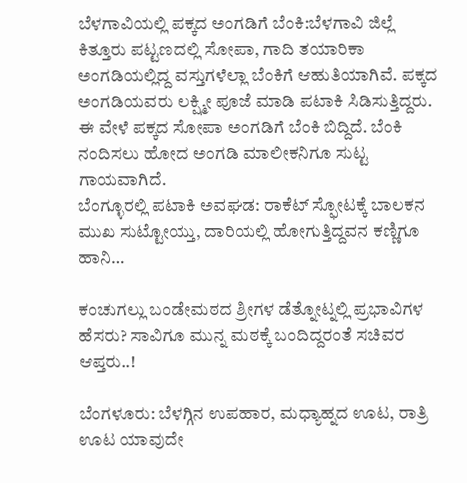ಬೆಳಗಾವಿಯಲ್ಲಿ ಪಕ್ಕದ ಅಂಗಡಿಗೆ ಬೆಂಕಿ:ಬೆಳಗಾವಿ ಜಿಲ್ಲೆ ಕಿತ್ತೂರು ಪಟ್ಟಣದಲ್ಲಿ ಸೋಪಾ, ಗಾದಿ ತಯಾರಿಕಾ ಅಂಗಡಿಯಲ್ಲಿದ್ದ ವಸ್ತುಗಳೆಲ್ಲಾ ಬೆಂಕಿಗೆ ಆಹುತಿಯಾಗಿವೆ. ಪಕ್ಕದ ಅಂಗಡಿಯವರು ಲಕ್ಷ್ಮೀ ಪೂಜೆ ಮಾಡಿ ಪಟಾಕಿ ಸಿಡಿಸುತ್ತಿದ್ದರು. ಈ ವೇಳೆ ಪಕ್ಕದ ಸೋಪಾ ಅಂಗಡಿಗೆ ಬೆಂಕಿ ಬಿದ್ದಿದೆ. ಬೆಂಕಿ ನಂದಿಸಲು ಹೋದ ಅಂಗಡಿ ಮಾಲೀಕನಿಗೂ ಸುಟ್ಟ ಗಾಯವಾಗಿದೆ.
ಬೆಂಗ್ಳೂರಲ್ಲಿ ಪಟಾಕಿ ಅವಘಡ: ರಾಕೆಟ್ ಸ್ಫೋಟಕ್ಕೆ ಬಾಲಕನ ಮುಖ ಸುಟ್ಟೋಯ್ತು, ದಾರಿಯಲ್ಲಿ ಹೋಗುತ್ತಿದ್ದವನ ಕಣ್ಣಿಗೂ ಹಾನಿ…

ಕಂಚುಗಲ್ಲು ಬಂಡೇಮಠದ ಶ್ರೀಗಳ ಡೆತ್ನೋಟ್ನಲ್ಲಿ ಪ್ರಭಾವಿಗಳ ಹೆಸರು? ಸಾವಿಗೂ ಮುನ್ನ ಮಠಕ್ಕೆ ಬಂದಿದ್ದರಂತೆ ಸಚಿವರ ಆಪ್ತರು..!

ಬೆಂಗಳೂರು: ಬೆಳಗ್ಗಿನ ಉಪಹಾರ, ಮಧ್ಯಾಹ್ನದ ಊಟ, ರಾತ್ರಿ ಊಟ ಯಾವುದೇ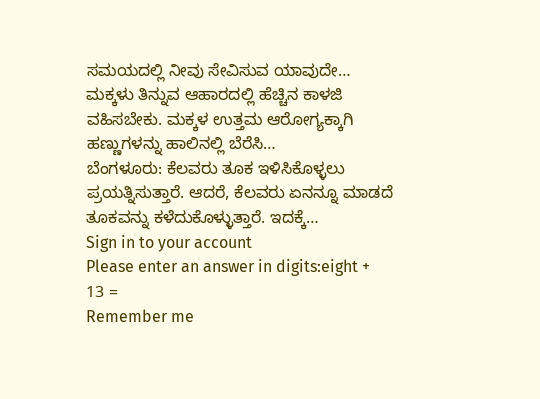ಸಮಯದಲ್ಲಿ ನೀವು ಸೇವಿಸುವ ಯಾವುದೇ…
ಮಕ್ಕಳು ತಿನ್ನುವ ಆಹಾರದಲ್ಲಿ ಹೆಚ್ಚಿನ ಕಾಳಜಿ ವಹಿಸಬೇಕು. ಮಕ್ಕಳ ಉತ್ತಮ ಆರೋಗ್ಯಕ್ಕಾಗಿ ಹಣ್ಣುಗಳನ್ನು ಹಾಲಿನಲ್ಲಿ ಬೆರೆಸಿ…
ಬೆಂಗಳೂರು: ಕೆಲವರು ತೂಕ ಇಳಿಸಿಕೊಳ್ಳಲು ಪ್ರಯತ್ನಿಸುತ್ತಾರೆ. ಆದರೆ, ಕೆಲವರು ಏನನ್ನೂ ಮಾಡದೆ ತೂಕವನ್ನು ಕಳೆದುಕೊಳ್ಳುತ್ತಾರೆ. ಇದಕ್ಕೆ…
Sign in to your account
Please enter an answer in digits:eight + 13 =
Remember me